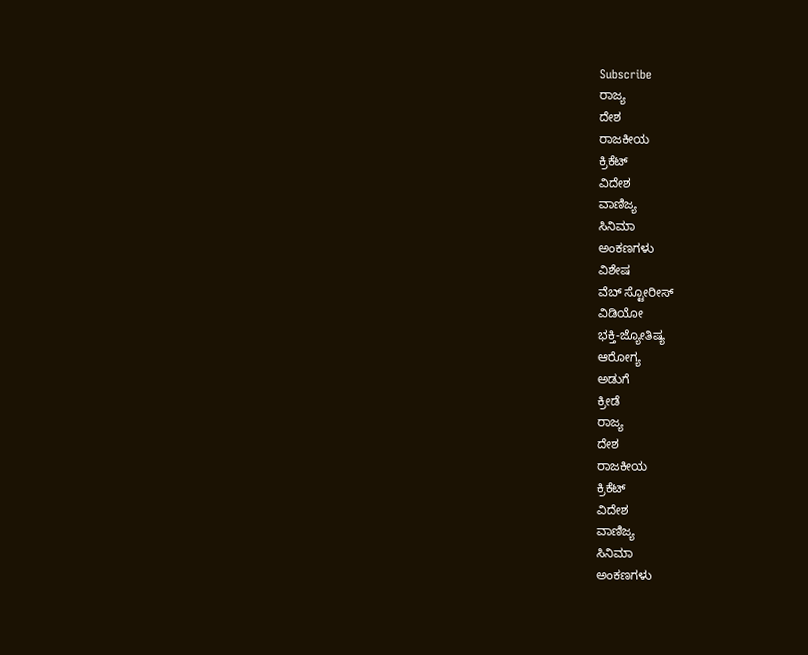Subscribe
ರಾಜ್ಯ
ದೇಶ
ರಾಜಕೀಯ
ಕ್ರಿಕೆಟ್
ವಿದೇಶ
ವಾಣಿಜ್ಯ
ಸಿನಿಮಾ
ಅಂಕಣಗಳು
ವಿಶೇಷ
ವೆಬ್ ಸ್ಟೋರೀಸ್
ವಿಡಿಯೋ
ಭಕ್ತಿ-ಜ್ಯೋತಿಷ್ಯ
ಆರೋಗ್ಯ
ಅಡುಗೆ
ಕ್ರೀಡೆ
ರಾಜ್ಯ
ದೇಶ
ರಾಜಕೀಯ
ಕ್ರಿಕೆಟ್
ವಿದೇಶ
ವಾಣಿಜ್ಯ
ಸಿನಿಮಾ
ಅಂಕಣಗಳು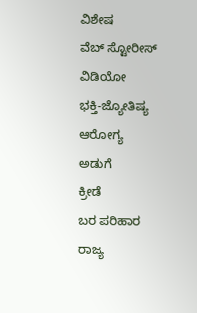ವಿಶೇಷ
ವೆಬ್ ಸ್ಟೋರೀಸ್
ವಿಡಿಯೋ
ಭಕ್ತಿ-ಜ್ಯೋತಿಷ್ಯ
ಆರೋಗ್ಯ
ಅಡುಗೆ
ಕ್ರೀಡೆ
ಬರ ಪರಿಹಾರ
ರಾಜ್ಯ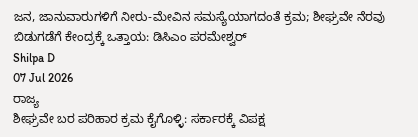ಜನ, ಜಾನುವಾರುಗಳಿಗೆ ನೀರು-ಮೇವಿನ ಸಮಸ್ಯೆಯಾಗದಂತೆ ಕ್ರಮ; ಶೀಘ್ರವೇ ನೆರವು ಬಿಡುಗಡೆಗೆ ಕೇಂದ್ರಕ್ಕೆ ಒತ್ತಾಯ: ಡಿಸಿಎಂ ಪರಮೇಶ್ವರ್
Shilpa D
07 Jul 2026
ರಾಜ್ಯ
ಶೀಘ್ರವೇ ಬರ ಪರಿಹಾರ ಕ್ರಮ ಕೈಗೊಳ್ಳಿ: ಸರ್ಕಾರಕ್ಕೆ ವಿಪಕ್ಷ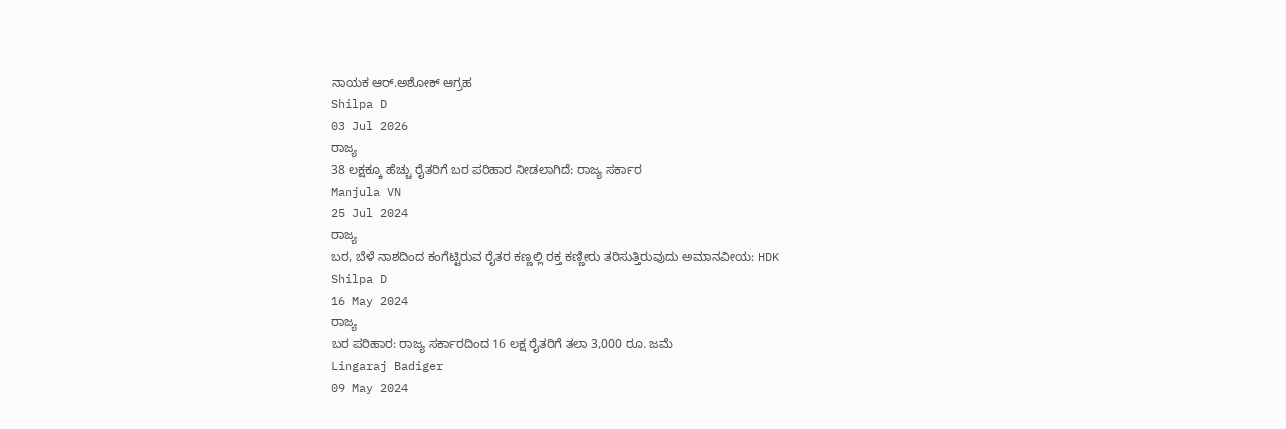ನಾಯಕ ಆರ್.ಅಶೋಕ್ ಆಗ್ರಹ
Shilpa D
03 Jul 2026
ರಾಜ್ಯ
38 ಲಕ್ಷಕ್ಕೂ ಹೆಚ್ಚು ರೈತರಿಗೆ ಬರ ಪರಿಹಾರ ನೀಡಲಾಗಿದೆ: ರಾಜ್ಯ ಸರ್ಕಾರ
Manjula VN
25 Jul 2024
ರಾಜ್ಯ
ಬರ, ಬೆಳೆ ನಾಶದಿಂದ ಕಂಗೆಟ್ಟಿರುವ ರೈತರ ಕಣ್ಣಲ್ಲಿ ರಕ್ತ ಕಣ್ಣೀರು ತರಿಸುತ್ತಿರುವುದು ಅಮಾನವೀಯ: HDK
Shilpa D
16 May 2024
ರಾಜ್ಯ
ಬರ ಪರಿಹಾರ: ರಾಜ್ಯ ಸರ್ಕಾರದಿಂದ 16 ಲಕ್ಷ ರೈತರಿಗೆ ತಲಾ 3,000 ರೂ. ಜಮೆ
Lingaraj Badiger
09 May 2024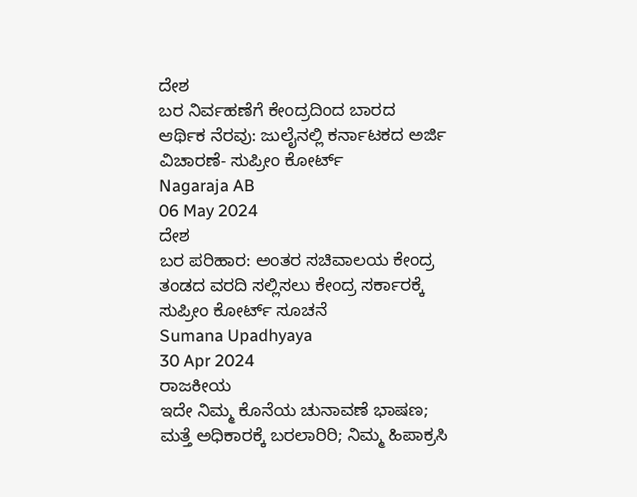ದೇಶ
ಬರ ನಿರ್ವಹಣೆಗೆ ಕೇಂದ್ರದಿಂದ ಬಾರದ ಆರ್ಥಿಕ ನೆರವು: ಜುಲೈನಲ್ಲಿ ಕರ್ನಾಟಕದ ಅರ್ಜಿ ವಿಚಾರಣೆ- ಸುಪ್ರೀಂ ಕೋರ್ಟ್
Nagaraja AB
06 May 2024
ದೇಶ
ಬರ ಪರಿಹಾರ: ಅಂತರ ಸಚಿವಾಲಯ ಕೇಂದ್ರ ತಂಡದ ವರದಿ ಸಲ್ಲಿಸಲು ಕೇಂದ್ರ ಸರ್ಕಾರಕ್ಕೆ ಸುಪ್ರೀಂ ಕೋರ್ಟ್ ಸೂಚನೆ
Sumana Upadhyaya
30 Apr 2024
ರಾಜಕೀಯ
ಇದೇ ನಿಮ್ಮ ಕೊನೆಯ ಚುನಾವಣೆ ಭಾಷಣ; ಮತ್ತೆ ಅಧಿಕಾರಕ್ಕೆ ಬರಲಾರಿರಿ; ನಿಮ್ಮ ಹಿಪಾಕ್ರಸಿ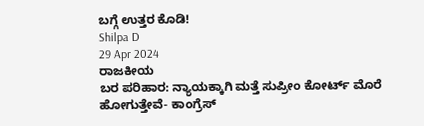ಬಗ್ಗೆ ಉತ್ತರ ಕೊಡಿ!
Shilpa D
29 Apr 2024
ರಾಜಕೀಯ
ಬರ ಪರಿಹಾರ: ನ್ಯಾಯಕ್ಕಾಗಿ ಮತ್ತೆ ಸುಪ್ರೀಂ ಕೋರ್ಟ್ ಮೊರೆ ಹೋಗುತ್ತೇವೆ- ಕಾಂಗ್ರೆಸ್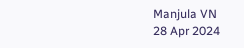Manjula VN
28 Apr 2024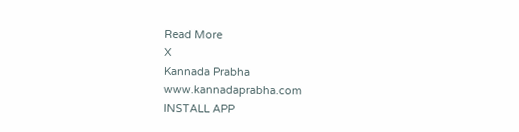Read More
X
Kannada Prabha
www.kannadaprabha.com
INSTALL APP